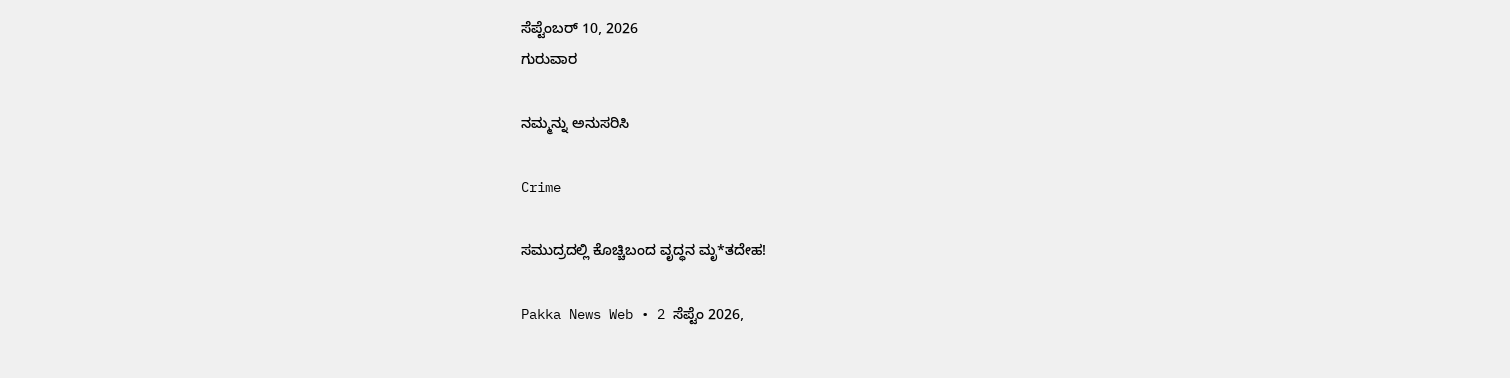ಸೆಪ್ಟೆಂಬರ್ 10, 2026
ಗುರುವಾರ

ನಮ್ಮನ್ನು ಅನುಸರಿಸಿ

Crime

ಸಮುದ್ರದಲ್ಲಿ ಕೊಚ್ಚಿಬಂದ ವೃದ್ಧನ ಮೃ*ತದೇಹ!

Pakka News Web • 2 ಸೆಪ್ಟೆಂ 2026,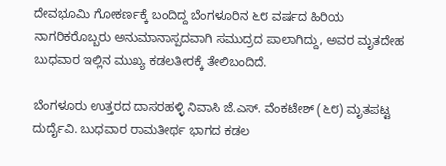ದೇವಭೂಮಿ ಗೋಕರ್ಣಕ್ಕೆ ಬಂದಿದ್ದ ಬೆಂಗಳೂರಿನ ೬೮ ವರ್ಷದ ಹಿರಿಯ ನಾಗರಿಕರೊಬ್ಬರು ಅನುಮಾನಾಸ್ಪದವಾಗಿ ಸಮುದ್ರದ ಪಾಲಾಗಿದ್ದು, ಅವರ ಮೃತದೇಹ ಬುಧವಾರ ಇಲ್ಲಿನ ಮುಖ್ಯ ಕಡಲತೀರಕ್ಕೆ ತೇಲಿಬಂದಿದೆ.

ಬೆಂಗಳೂರು ಉತ್ತರದ ದಾಸರಹಳ್ಳಿ ನಿವಾಸಿ ಜೆ.ಎಸ್. ವೆಂಕಟೇಶ್ (೬೮) ಮೃತಪಟ್ಟ ದುರ್ದೈವಿ. ಬುಧವಾರ ರಾಮತೀರ್ಥ ಭಾಗದ ಕಡಲ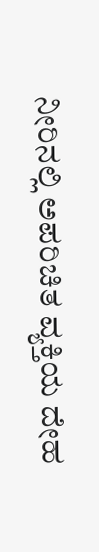ನೀರಿನಲ್ಲಿ ಅಪರಿಚಿತ ವ್ಯಕ್ತಿಯ ದೇಹ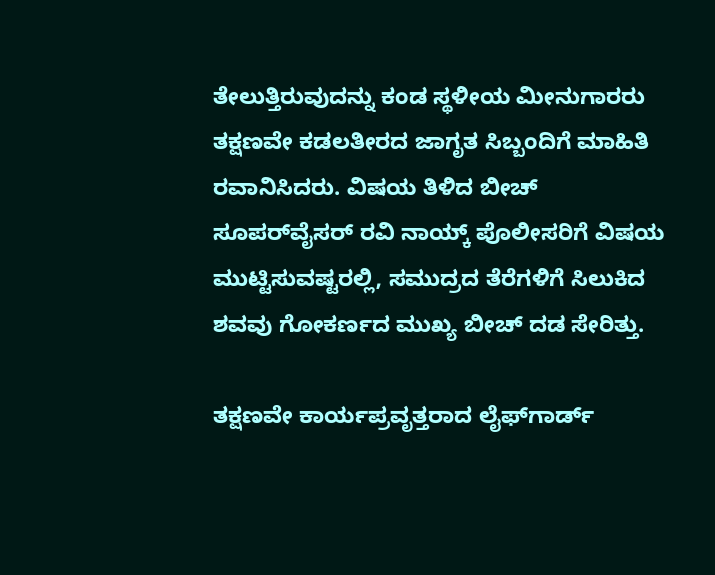ತೇಲುತ್ತಿರುವುದನ್ನು ಕಂಡ ಸ್ಥಳೀಯ ಮೀನುಗಾರರು ತಕ್ಷಣವೇ ಕಡಲತೀರದ ಜಾಗೃತ ಸಿಬ್ಬಂದಿಗೆ ಮಾಹಿತಿ ರವಾನಿಸಿದರು. ವಿಷಯ ತಿಳಿದ ಬೀಚ್ ಸೂಪರ್‌ವೈಸರ್ ರವಿ ನಾಯ್ಕ್ ಪೊಲೀಸರಿಗೆ ವಿಷಯ ಮುಟ್ಟಿಸುವಷ್ಟರಲ್ಲಿ, ಸಮುದ್ರದ ತೆರೆಗಳಿಗೆ ಸಿಲುಕಿದ ಶವವು ಗೋಕರ್ಣದ ಮುಖ್ಯ ಬೀಚ್ ದಡ ಸೇರಿತ್ತು.

ತಕ್ಷಣವೇ ಕಾರ್ಯಪ್ರವೃತ್ತರಾದ ಲೈಫ್‌ಗಾರ್ಡ್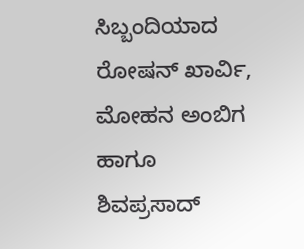ಸಿಬ್ಬಂದಿಯಾದ ರೋಷನ್ ಖಾರ್ವಿ, ಮೋಹನ ಅಂಬಿಗ ಹಾಗೂ ಶಿವಪ್ರಸಾದ್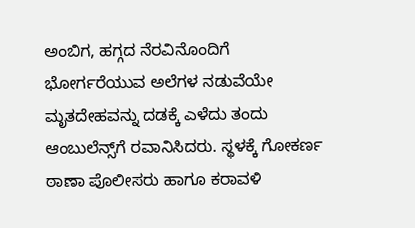ಅಂಬಿಗ, ಹಗ್ಗದ ನೆರವಿನೊಂದಿಗೆ ಭೋರ್ಗರೆಯುವ ಅಲೆಗಳ ನಡುವೆಯೇ ಮೃತದೇಹವನ್ನು ದಡಕ್ಕೆ ಎಳೆದು ತಂದು ಆಂಬುಲೆನ್ಸ್‌ಗೆ ರವಾನಿಸಿದರು. ಸ್ಥಳಕ್ಕೆ ಗೋಕರ್ಣ ಠಾಣಾ ಪೊಲೀಸರು ಹಾಗೂ ಕರಾವಳಿ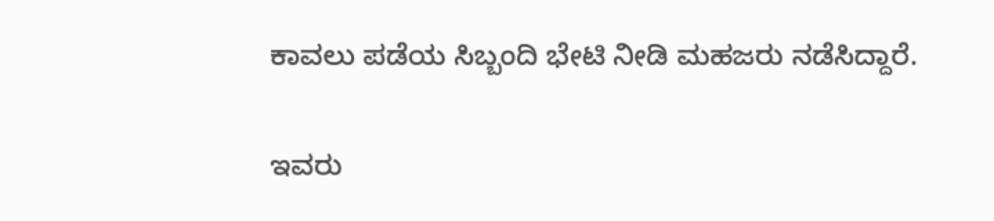ಕಾವಲು ಪಡೆಯ ಸಿಬ್ಬಂದಿ ಭೇಟಿ ನೀಡಿ ಮಹಜರು ನಡೆಸಿದ್ದಾರೆ.

ಇವರು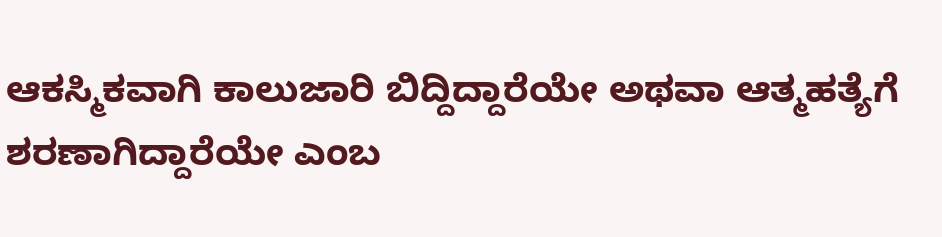ಆಕಸ್ಮಿಕವಾಗಿ ಕಾಲುಜಾರಿ ಬಿದ್ದಿದ್ದಾರೆಯೇ ಅಥವಾ ಆತ್ಮಹತ್ಯೆಗೆ ಶರಣಾಗಿದ್ದಾರೆಯೇ ಎಂಬ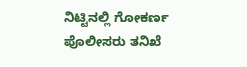ನಿಟ್ಟಿನಲ್ಲಿ ಗೋಕರ್ಣ ಪೊಲೀಸರು ತನಿಖೆ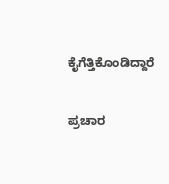ಕೈಗೆತ್ತಿಕೊಂಡಿದ್ದಾರೆ


ಪ್ರಚಾರ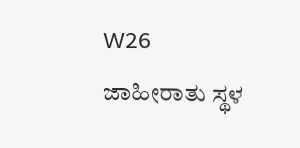W26
ಜಾಹೀರಾತು ಸ್ಥಳ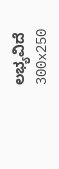ಲಭ್ಯವಿದೆ
300x250